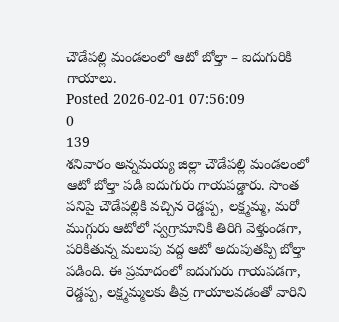చౌడేపల్లి మండలంలో ఆటో బోల్తా – ఐదుగురికి గాయాలు.
Posted 2026-02-01 07:56:09
0
139
శనివారం అన్నమయ్య జిల్లా చౌడేపల్లి మండలంలో ఆటో బోల్తా పడి ఐదుగురు గాయపడ్డారు. సొంత పనిపై చౌడేపల్లికి వచ్చిన రెడ్డప్ప, లక్ష్మమ్మ, మరో ముగ్గురు ఆటోలో స్వగ్రామానికి తిరిగి వెళ్తుండగా, పరికితున్న మలుపు వద్ద ఆటో అదుపుతప్పి బోల్తా పడింది. ఈ ప్రమాదంలో ఐదుగురు గాయపడగా, రెడ్డప్ప, లక్ష్మమ్మలకు తీవ్ర గాయాలవడంతో వారిని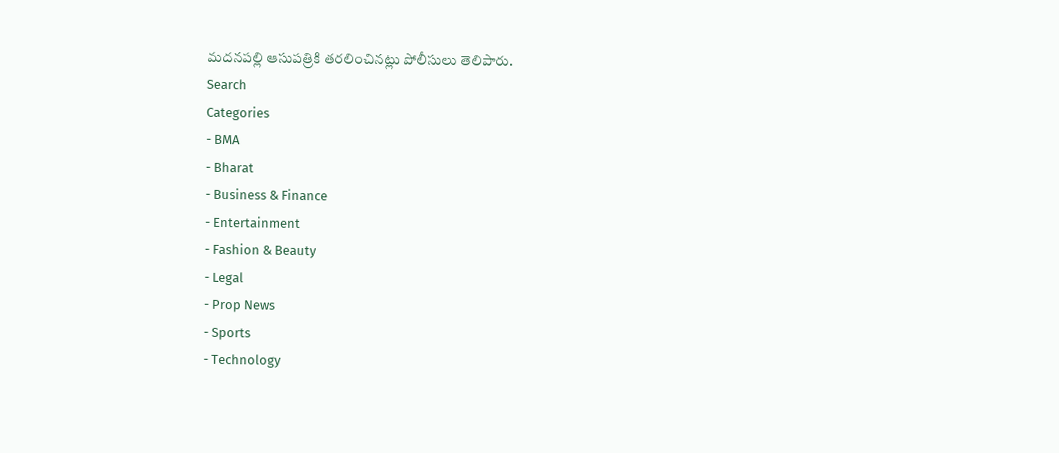మదనపల్లి ఆసుపత్రికి తరలించినట్లు పోలీసులు తెలిపారు.
Search
Categories
- BMA
- Bharat
- Business & Finance
- Entertainment
- Fashion & Beauty
- Legal
- Prop News
- Sports
- Technology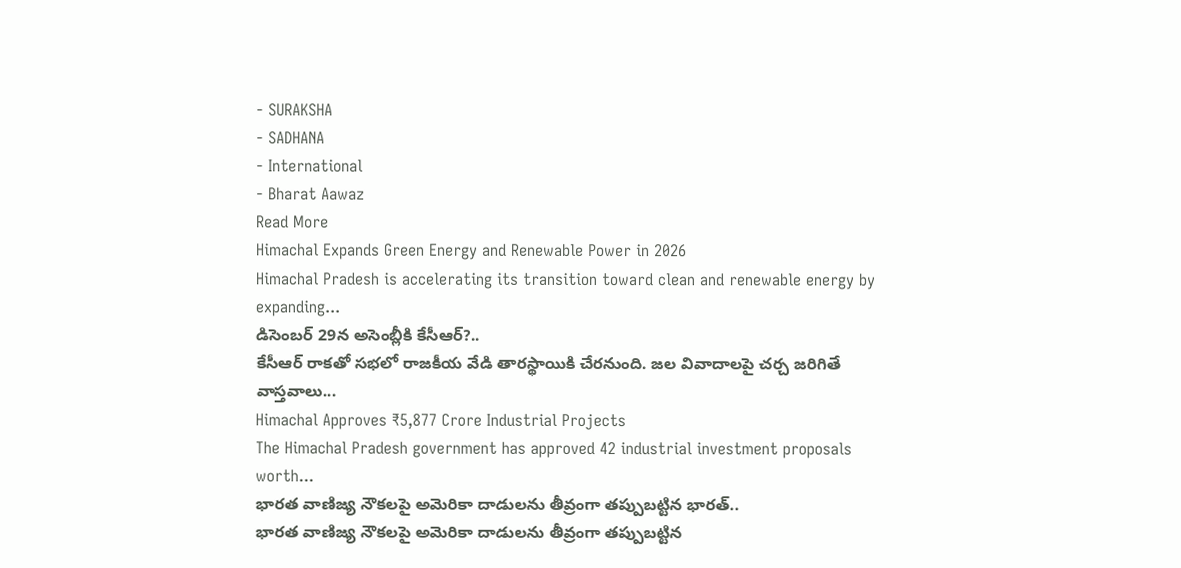- SURAKSHA
- SADHANA
- International
- Bharat Aawaz
Read More
Himachal Expands Green Energy and Renewable Power in 2026
Himachal Pradesh is accelerating its transition toward clean and renewable energy by expanding...
డిసెంబర్ 29న అసెంబ్లీకి కేసీఆర్?..
కేసీఆర్ రాకతో సభలో రాజకీయ వేడి తారస్థాయికి చేరనుంది. జల వివాదాలపై చర్చ జరిగితే వాస్తవాలు...
Himachal Approves ₹5,877 Crore Industrial Projects
The Himachal Pradesh government has approved 42 industrial investment proposals worth...
భారత వాణిజ్య నౌకలపై అమెరికా దాడులను తీవ్రంగా తప్పుబట్టిన భారత్..
భారత వాణిజ్య నౌకలపై అమెరికా దాడులను తీవ్రంగా తప్పుబట్టిన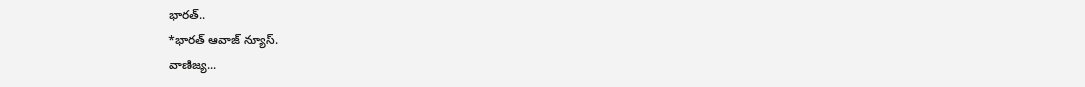భారత్..
*భారత్ ఆవాజ్ న్యూస్.
వాణిజ్య...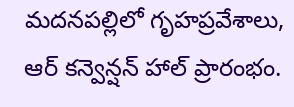మదనపల్లిలో గృహప్రవేశాలు, ఆర్ కన్వెన్షన్ హాల్ ప్రారంభం.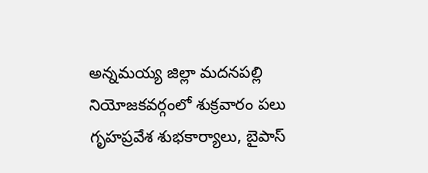అన్నమయ్య జిల్లా మదనపల్లి నియోజకవర్గంలో శుక్రవారం పలు గృహప్రవేశ శుభకార్యాలు, బైపాస్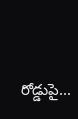రోడ్డుపై...